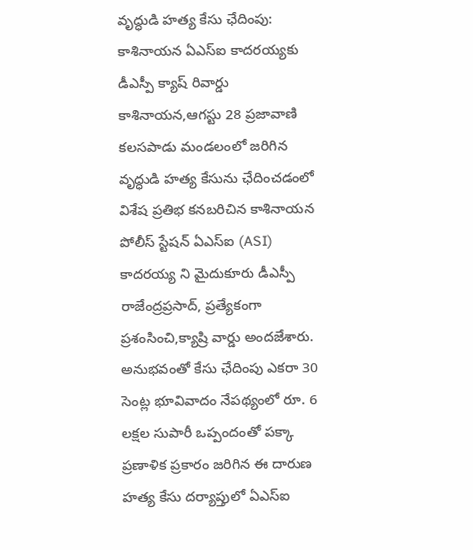వృద్ధుడి హత్య కేసు ఛేదింపు: కాశినాయన ఏఎస్ఐ కాదరయ్యకు డీఎస్పీ క్యాష్ రివార్డు
కాశినాయన,ఆగస్టు 28 ప్రజావాణి కలసపాడు మండలంలో జరిగిన వృద్ధుడి హత్య కేసును ఛేదించడంలో విశేష ప్రతిభ కనబరిచిన కాశినాయన పోలీస్ స్టేషన్ ఏఎస్ఐ (ASI) కాదరయ్య ని మైదుకూరు డీఎస్పీ రాజేంద్రప్రసాద్, ప్రత్యేకంగా ప్రశంసించి,క్యాష్రి వార్డు అందజేశారు. అనుభవంతో కేసు ఛేదింపు ఎకరా 30 సెంట్ల భూవివాదం నేపథ్యంలో రూ. 6 లక్షల సుపారీ ఒప్పందంతో పక్కా ప్రణాళిక ప్రకారం జరిగిన ఈ దారుణ హత్య కేసు దర్యాప్తులో ఏఎస్ఐ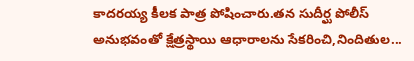కాదరయ్య కీలక పాత్ర పోషించారు.తన సుదీర్ఘ పోలీస్ అనుభవంతో క్షేత్రస్థాయి ఆధారాలను సేకరించి,నిందితుల...